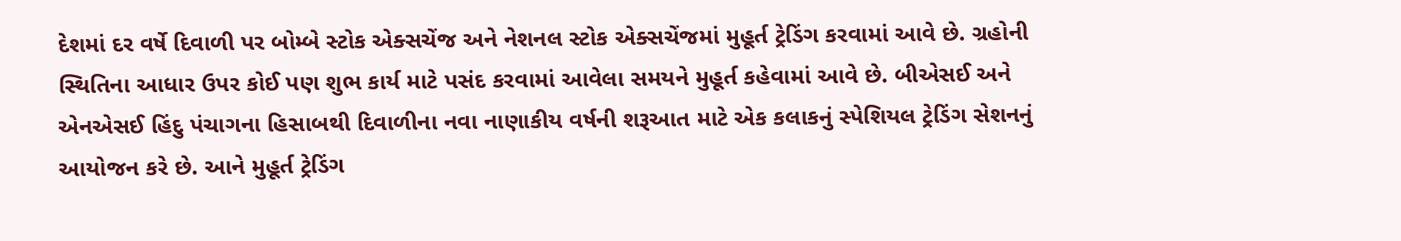દેશમાં દર વર્ષે દિવાળી પર બોમ્બે સ્ટોક એક્સચેંજ અને નેશનલ સ્ટોક એક્સચેંજમાં મુહૂર્ત ટ્રેડિંગ કરવામાં આવે છે. ગ્રહોની સ્થિતિના આધાર ઉપર કોઈ પણ શુભ કાર્ય માટે પસંદ કરવામાં આવેલા સમયને મુહૂર્ત કહેવામાં આવે છે. બીએસઈ અને એનએસઈ હિંદુ પંચાગના હિસાબથી દિવાળીના નવા નાણાકીય વર્ષની શરૂઆત માટે એક કલાકનું સ્પેશિયલ ટ્રેડિંગ સેશનનું આયોજન કરે છે. આને મુહૂર્ત ટ્રેડિંગ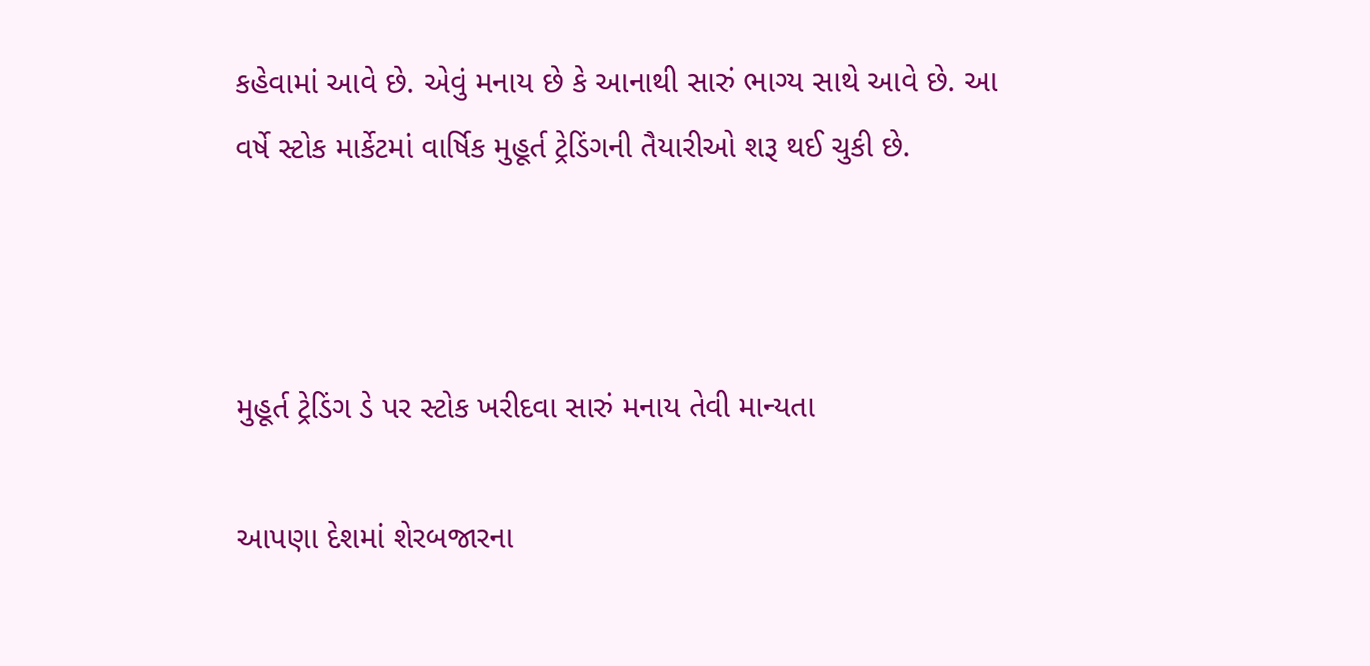કહેવામાં આવે છે. એવું મનાય છે કે આનાથી સારું ભાગ્ય સાથે આવે છે. આ વર્ષે સ્ટોક માર્કેટમાં વાર્ષિક મુહૂર્ત ટ્રેડિંગની તૈયારીઓ શરૂ થઈ ચુકી છે.



મુહૂર્ત ટ્રેડિંગ ડે પર સ્ટોક ખરીદવા સારું મનાય તેવી માન્યતા

આપણા દેશમાં શેરબજારના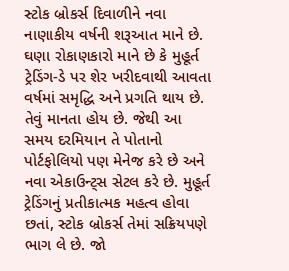સ્ટોક બ્રોકર્સ દિવાળીને નવા નાણાકીય વર્ષની શરૂઆત માને છે. ઘણા રોકાણકારો માને છે કે મુહૂર્ત ટ્રેડિંગ-ડે પર શેર ખરીદવાથી આવતા વર્ષમાં સમૃદ્ધિ અને પ્રગતિ થાય છે. તેવું માનતા હોય છે. જેથી આ સમય દરમિયાન તે પોતાનો પોર્ટફોલિયો પણ મેનેજ કરે છે અને નવા એકાઉન્ટ્સ સેટલ કરે છે. મુહૂર્ત ટ્રેડિંગનું પ્રતીકાત્મક મહત્વ હોવા છતાં, સ્ટોક બ્રોકર્સ તેમાં સક્રિયપણે ભાગ લે છે. જો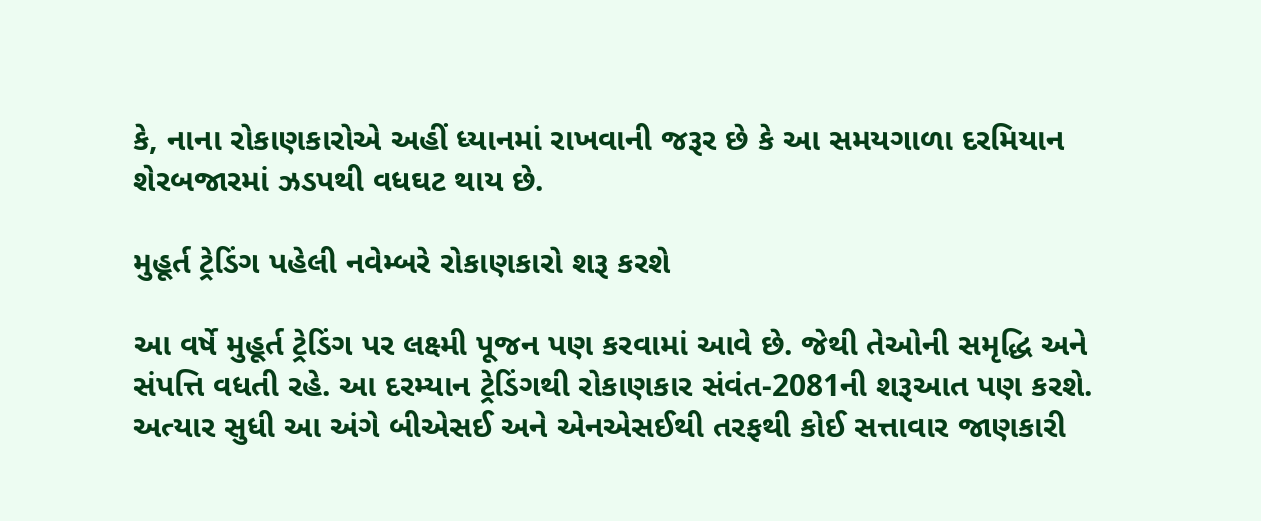કે, નાના રોકાણકારોએ અહીં ધ્યાનમાં રાખવાની જરૂર છે કે આ સમયગાળા દરમિયાન શેરબજારમાં ઝડપથી વધઘટ થાય છે.

મુહૂર્ત ટ્રેડિંગ પહેલી નવેમ્બરે રોકાણકારો શરૂ કરશે

આ વર્ષે મુહૂર્ત ટ્રેડિંગ પર લક્ષ્મી પૂજન પણ કરવામાં આવે છે. જેથી તેઓની સમૃદ્ધિ અને સંપત્તિ વધતી રહે. આ દરમ્યાન ટ્રેડિંગથી રોકાણકાર સંવંત-2081ની શરૂઆત પણ કરશે. અત્યાર સુધી આ અંગે બીએસઈ અને એનએસઈથી તરફથી કોઈ સત્તાવાર જાણકારી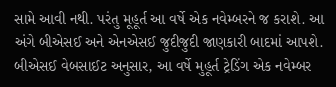સામે આવી નથી. પરંતુ મૂહૂર્ત આ વર્ષે એક નવેમ્બરને જ કરાશે. આ અંગે બીએસઈ અને એનએસઈ જુદીજુદી જાણકારી બાદમાં આપશે. બીએસઈ વેબસાઈટ અનુસાર, આ વર્ષે મુહૂર્ત ટ્રેડિંગ એક નવેમ્બર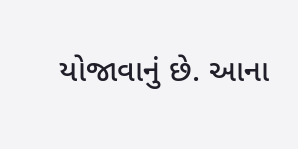યોજાવાનું છે. આના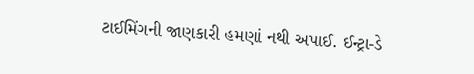ટાઈમિંગની જાણકારી હમણાં નથી અપાઈ. ઈન્ટ્રા-ડે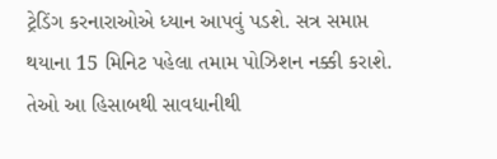ટ્રેડિંગ કરનારાઓએ ધ્યાન આપવું પડશે. સત્ર સમાપ્ત થયાના 15 મિનિટ પહેલા તમામ પોઝિશન નક્કી કરાશે. તેઓ આ હિસાબથી સાવધાનીથી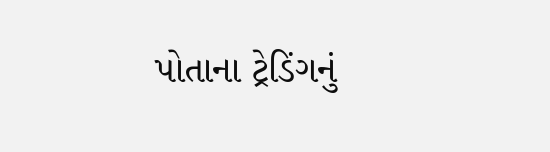પોતાના ટ્રેડિંગનું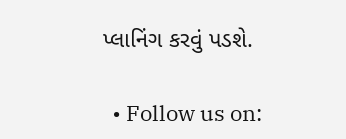પ્લાનિંગ કરવું પડશે.

  • Follow us on: